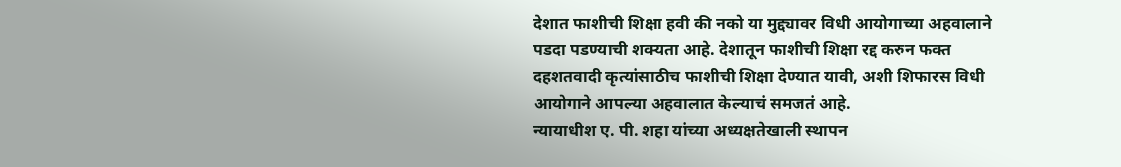देशात फाशीची शिक्षा हवी की नको या मुद्द्यावर विधी आयोगाच्या अहवालाने पडदा पडण्याची शक्यता आहे. देशातून फाशीची शिक्षा रद्द करुन फक्त दहशतवादी कृत्यांसाठीच फाशीची शिक्षा देण्यात यावी, अशी शिफारस विधी आयोगाने आपल्या अहवालात केल्याचं समजतं आहे.
न्यायाधीश ए. पी. शहा यांच्या अध्यक्षतेखाली स्थापन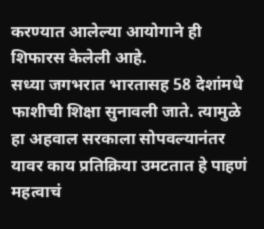करण्यात आलेल्या आयोगाने ही शिफारस केलेली आहे.
सध्या जगभरात भारतासह 58 देशांमधे फाशीची शिक्षा सुनावली जाते. त्यामुळे हा अहवाल सरकाला सोपवल्यानंतर यावर काय प्रतिक्रिया उमटतात हे पाहणं महत्वाचं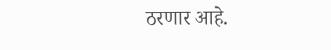ठरणार आहे.